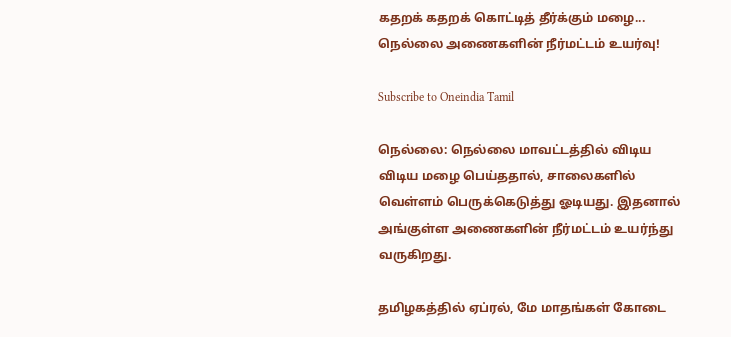கதறக் கதறக் கொட்டித் தீர்க்கும் மழை... நெல்லை அணைகளின் நீர்மட்டம் உயர்வு!

Subscribe to Oneindia Tamil

நெல்லை: நெல்லை மாவட்டத்தில் விடிய விடிய மழை பெய்ததால், சாலைகளில் வெள்ளம் பெருக்கெடுத்து ஓடியது. இதனால் அங்குள்ள அணைகளின் நீர்மட்டம் உயர்ந்து வருகிறது.

தமிழகத்தில் ஏப்ரல், மே மாதங்கள் கோடை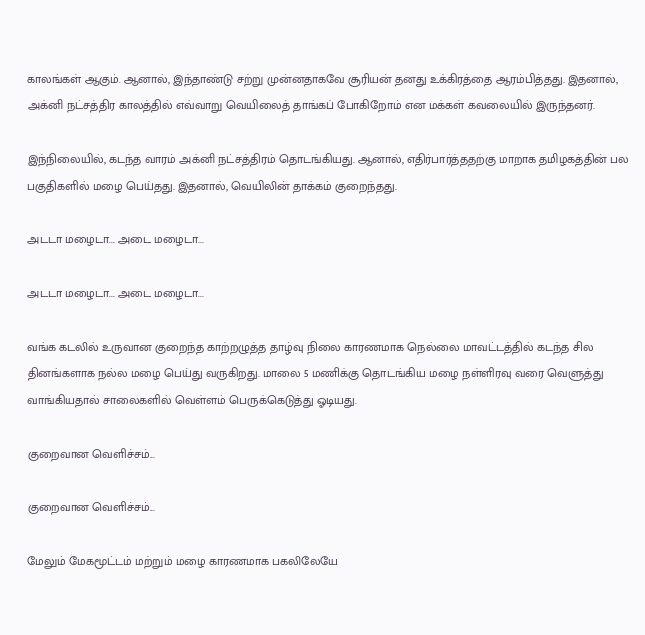காலங்கள் ஆகும். ஆனால், இந்தாண்டு சற்று முன்னதாகவே சூரியன் தனது உக்கிரத்தை ஆரம்பித்தது. இதனால், அக்னி நட்சத்திர காலத்தில் எவ்வாறு வெயிலைத் தாங்கப் போகிறோம் என மக்கள் கவலையில் இருந்தனர்.

இந்நிலையில், கடந்த வாரம் அக்னி நட்சத்திரம் தொடங்கியது. ஆனால், எதிர்பார்த்ததற்கு மாறாக தமிழகத்தின் பல பகுதிகளில் மழை பெய்தது. இதனால், வெயிலின் தாக்கம் குறைந்தது.

அடடா மழைடா... அடை மழைடா...

அடடா மழைடா... அடை மழைடா...

வங்க கடலில் உருவான குறைந்த காற்றழுத்த தாழ்வு நிலை காரணமாக நெல்லை மாவட்டத்தில் கடந்த சில தினங்களாக நல்ல மழை பெய்து வருகிறது. மாலை 5 மணிக்கு தொடங்கிய மழை நள்ளிரவு வரை வெளுத்து வாங்கியதால் சாலைகளில் வெள்ளம் பெருக்கெடுத்து ஓடியது.

குறைவான வெளிச்சம்...

குறைவான வெளிச்சம்...

மேலும் மேகமூட்டம் மற்றும் மழை காரணமாக பகலிலேயே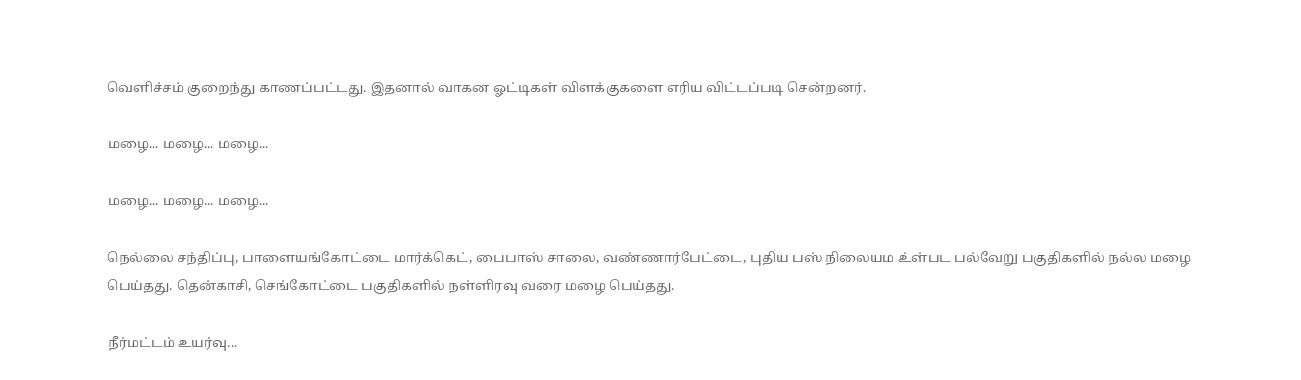வெளிச்சம் குறைந்து காணப்பட்டது. இதனால் வாகன ஓட்டிகள் விளக்குகளை எரிய விட்டப்படி சென்றனர்.

மழை... மழை... மழை...

மழை... மழை... மழை...

நெல்லை சந்திப்பு, பாளையங்கோட்டை மார்க்கெட், பைபாஸ் சாலை, வண்ணார்பேட்டை, புதிய பஸ் நிலையம உ்ள்பட பல்வேறு பகுதிகளில் நல்ல மழை பெய்தது. தென்காசி, செங்கோட்டை பகுதிகளில் நள்ளிரவு வரை மழை பெய்தது.

நீர்மட்டம் உயர்வு...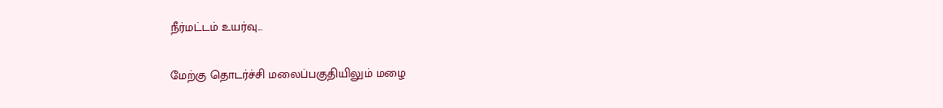நீர்மட்டம் உயர்வு...

மேற்கு தொடர்ச்சி மலைப்பகுதியிலும் மழை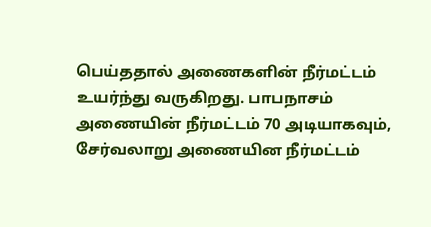பெய்ததால் அணைகளின் நீர்மட்டம் உயர்ந்து வருகிறது. பாபநாசம் அணையின் நீர்மட்டம் 70 அடியாகவும், சேர்வலாறு அணையின நீர்மட்டம்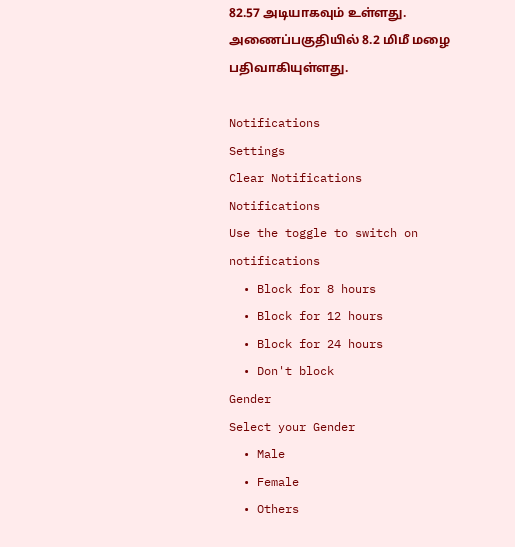82.57 அடியாகவும் உள்ளது. அணைப்பகுதியில் 8.2 மிமீ மழை பதிவாகியுள்ளது.

Notifications
Settings
Clear Notifications
Notifications
Use the toggle to switch on notifications
  • Block for 8 hours
  • Block for 12 hours
  • Block for 24 hours
  • Don't block
Gender
Select your Gender
  • Male
  • Female
  • Others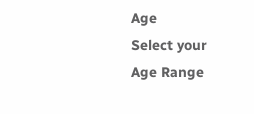Age
Select your Age Range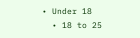• Under 18
  • 18 to 25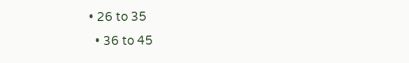• 26 to 35
  • 36 to 45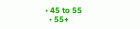• 45 to 55
  • 55+